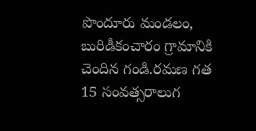పొందూరు మండలం, బురిడీకంచారం గ్రామానికి చెందిన గండి.రమణ గత 15 సంవత్సరాలుగ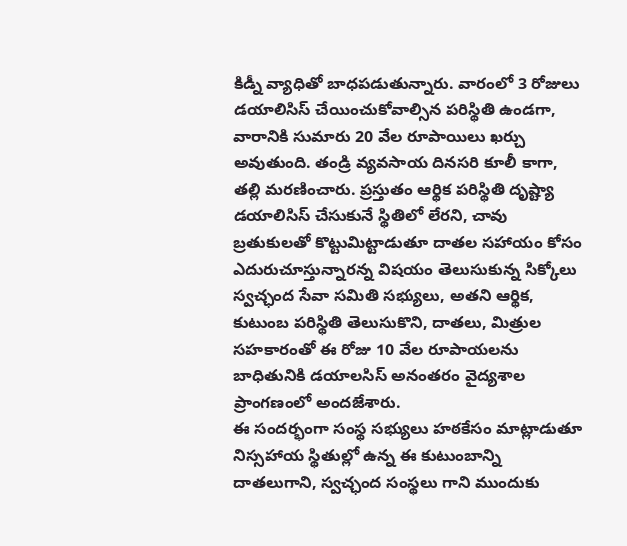కిడ్నీ వ్యాధితో బాధపడుతున్నారు. వారంలో 3 రోజులు డయాలిసిస్ చేయించుకోవాల్సిన పరిస్థితి ఉండగా, వారానికి సుమారు 20 వేల రూపాయిలు ఖర్చు అవుతుంది. తండ్రి వ్యవసాయ దినసరి కూలీ కాగా, తల్లి మరణించారు. ప్రస్తుతం ఆర్థిక పరిస్థితి దృష్ట్యా డయాలిసిస్ చేసుకునే స్థితిలో లేరని, చావు బ్రతుకులతో కొట్టుమిట్టాడుతూ దాతల సహాయం కోసం ఎదురుచూస్తున్నారన్న విషయం తెలుసుకున్న సిక్కోలు స్వచ్ఛంద సేవా సమితి సభ్యులు, అతని ఆర్థిక, కుటుంబ పరిస్థితి తెలుసుకొని, దాతలు, మిత్రుల సహకారంతో ఈ రోజు 10 వేల రూపాయలను బాధితునికి డయాలసిస్ అనంతరం వైద్యశాల ప్రాంగణంలో అందజేశారు.
ఈ సందర్భంగా సంస్థ సభ్యులు హఠకేసం మాట్లాడుతూ నిస్సహాయ స్థితుల్లో ఉన్న ఈ కుటుంబాన్ని దాతలుగాని, స్వచ్ఛంద సంస్థలు గాని ముందుకు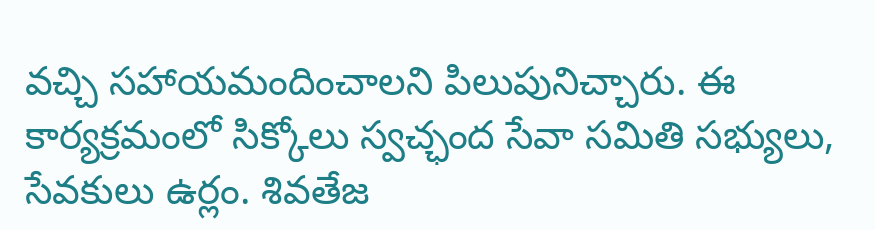వచ్చి సహాయమందించాలని పిలుపునిచ్చారు. ఈ కార్యక్రమంలో సిక్కోలు స్వచ్ఛంద సేవా సమితి సభ్యులు, సేవకులు ఉర్లం. శివతేజ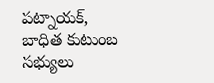పట్నాయక్, బాధిత కుటుంబ సభ్యులు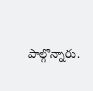పాల్గొన్నారు.